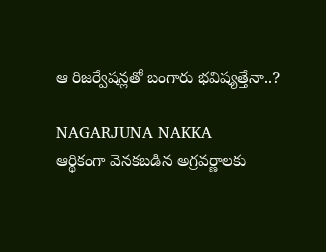ఆ రిజర్వేషన్లతో బంగారు భవిష్యత్తేనా..?

NAGARJUNA NAKKA
ఆర్థికంగా వెనకబడిన అగ్రవర్ణాలకు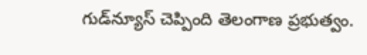గుడ్‌న్యూస్‌ చెప్పింది తెలంగాణ ప్రభుత్వం.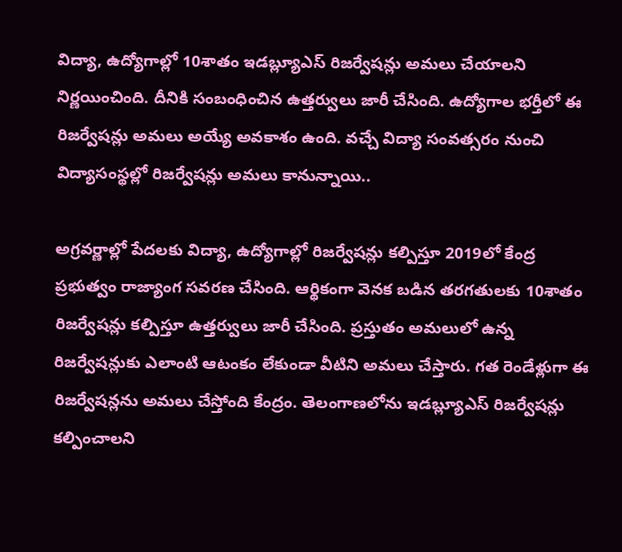విద్యా, ఉద్యోగాల్లో 10శాతం ఇడబ్ల్యూఎస్ రిజర్వేషన్లు అమలు చేయాలని నిర్ణయించింది. దీనికి సంబంధించిన ఉత్తర్వులు జారీ చేసింది. ఉద్యోగాల భర్తీలో ఈ రిజర్వేషన్లు అమలు అయ్యే అవకాశం ఉంది. వచ్చే విద్యా సంవత్సరం నుంచి విద్యాసంస్థల్లో రిజర్వేషన్లు అమలు కానున్నాయి..

అగ్రవర్ణాల్లో పేదలకు విద్యా, ఉద్యోగాల్లో రిజర్వేషన్లు కల్పిస్తూ 2019లో కేంద్ర ప్రభుత్వం రాజ్యాంగ సవరణ చేసింది. ఆర్థికంగా వెనక బడిన తరగతులకు 10శాతం రిజర్వేషన్లు కల్పిస్తూ ఉత్తర్వులు జారీ చేసింది. ప్రస్తుతం అమలులో ఉన్న రిజర్వేషన్లుకు ఎలాంటి ఆటంకం లేకుండా వీటిని అమలు చేస్తారు. గత రెండేళ్లుగా ఈ రిజర్వేషన్లను అమలు చేస్తోంది కేంద్రం. తెలంగాణలోను ఇడబ్ల్యూఎస్ రిజర్వేషన్లు కల్పించాలని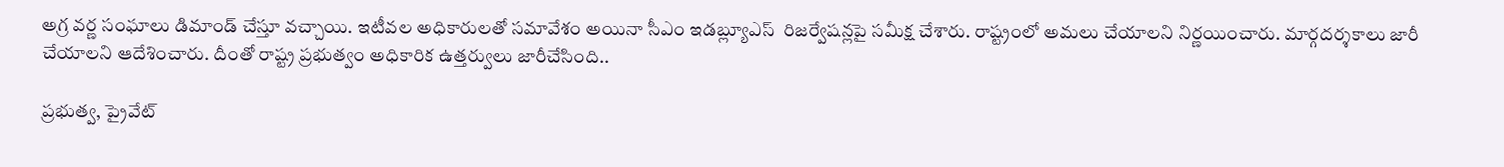అగ్ర వర్ణ సంఘాలు డిమాండ్ చేస్తూ వచ్చాయి. ఇటీవల అధికారులతో సమావేశం అయినా సీఎం ఇడబ్ల్యూఎస్  రిజర్వేషన్లపై సమీక్ష చేశారు. రాష్ట్రంలో అమలు చేయాలని నిర్ణయించారు. మార్గదర్శకాలు జారీ చేయాలని ఆదేశించారు. దీంతో రాష్ట్ర ప్రభుత్వం అధికారిక ఉత్తర్వులు జారీచేసింది..

ప్రభుత్వ, ప్రైవేట్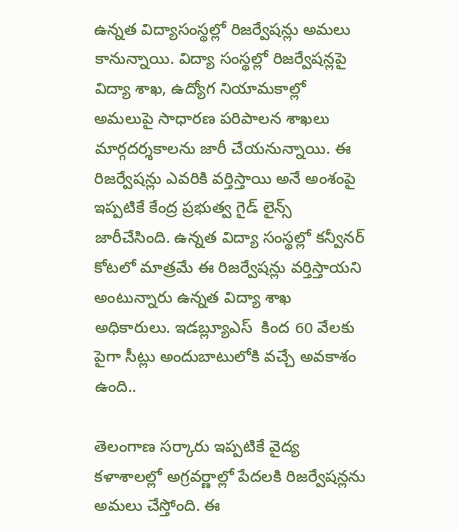ఉన్నత విద్యాసంస్థల్లో రిజర్వేషన్లు అమలు కానున్నాయి. విద్యా సంస్థల్లో రిజర్వేషన్లపై విద్యా శాఖ, ఉద్యోగ నియామకాల్లో అమలుపై సాధారణ పరిపాలన శాఖలు మార్గదర్శకాలను జారీ చేయనున్నాయి. ఈ రిజర్వేషన్లు ఎవరికి వర్తిస్తాయి అనే అంశంపై ఇప్పటికే కేంద్ర ప్రభుత్వ గైడ్ లైన్స్ జారీచేసింది. ఉన్నత విద్యా సంస్థల్లో కన్వీనర్ కోటలో మాత్రమే ఈ రిజర్వేషన్లు వర్తిస్తాయని అంటున్నారు ఉన్నత విద్యా శాఖ అధికారులు. ఇడబ్ల్యూఎస్  కింద 60 వేలకు పైగా సీట్లు అందుబాటులోకి వచ్చే అవకాశం ఉంది..

తెలంగాణ సర్కారు ఇప్పటికే వైద్య కళాశాలల్లో అగ్రవర్ణాల్లో పేదలకి రిజర్వేషన్లను అమలు చేస్తోంది. ఈ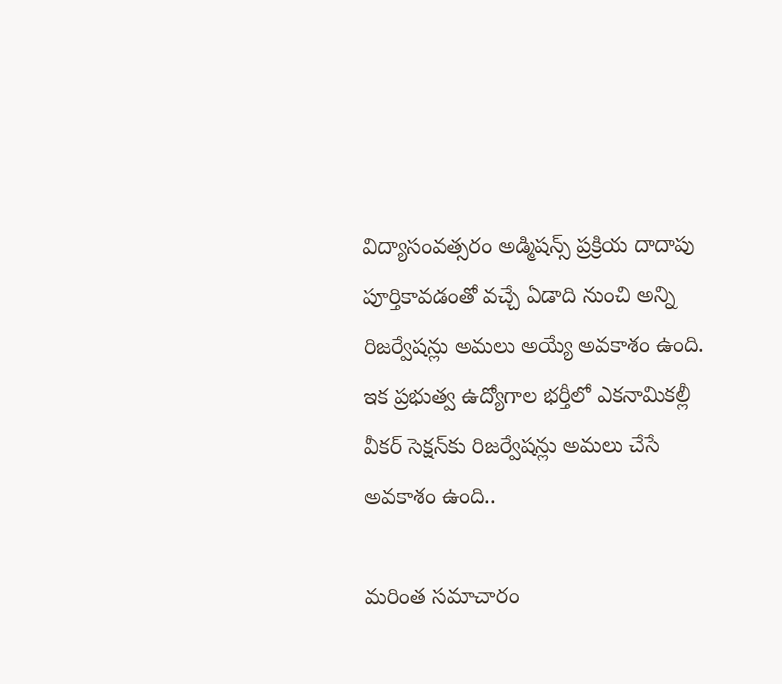విద్యాసంవత్సరం అడ్మిషన్స్ ప్రక్రియ దాదాపు పూర్తికావడంతో వచ్చే ఏడాది నుంచి అన్ని  రిజర్వేషన్లు అమలు అయ్యే అవకాశం ఉంది. ఇక ప్రభుత్వ ఉద్యోగాల భర్తీలో ఎకనామికల్లీ వీకర్‌ సెక్షన్‌కు రిజర్వేషన్లు అమలు చేసే అవకాశం ఉంది..

మరింత సమాచారం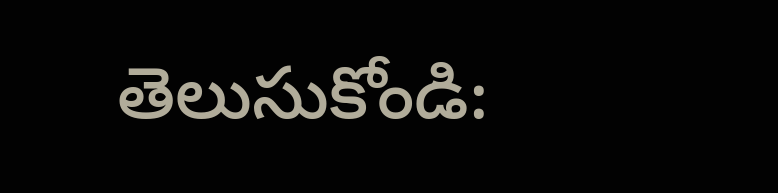తెలుసుకోండి: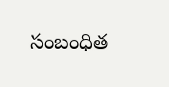సంబంధిత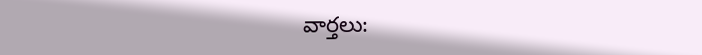వార్తలు: